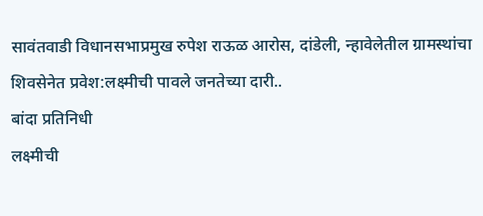सावंतवाडी विधानसभाप्रमुख रुपेश राऊळ आरोस, दांडेली, न्हावेलेतील ग्रामस्थांचा शिवसेनेत प्रवेश:लक्ष्मीची पावले जनतेच्या दारी..
बांदा प्रतिनिधी
लक्ष्मीची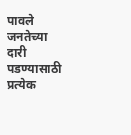पावले जनतेच्या दारी पडण्यासाठी प्रत्येक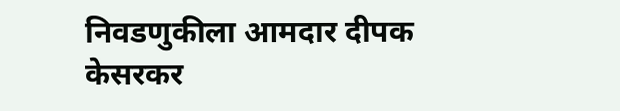निवडणुकीला आमदार दीपक केसरकर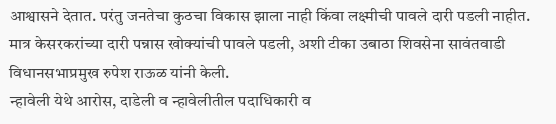आश्वासने देतात. परंतु जनतेचा कुठचा विकास झाला नाही किंवा लक्ष्मीची पावले दारी पडली नाहीत. मात्र केसरकरांच्या दारी पन्नास खोक्यांची पावले पडली, अशी टीका उबाठा शिवसेना सावंतवाडी विधानसभाप्रमुख रुपेश राऊळ यांनी केली.
न्हावेली येथे आरोस, दाडेली व न्हावेलीतील पदाधिकारी व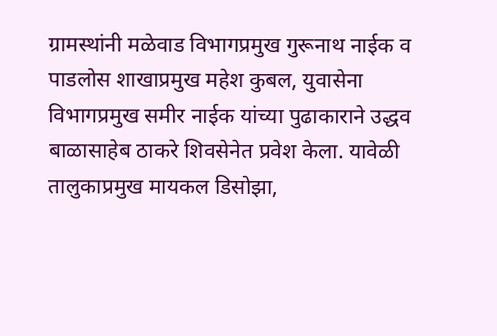ग्रामस्थांनी मळेवाड विभागप्रमुख गुरूनाथ नाईक व पाडलोस शाखाप्रमुख महेश कुबल, युवासेना विभागप्रमुख समीर नाईक यांच्या पुढाकाराने उद्धव बाळासाहेब ठाकरे शिवसेनेत प्रवेश केला. यावेळी तालुकाप्रमुख मायकल डिसोझा,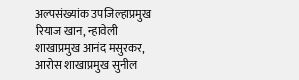अल्पसंख्यांक उपजिल्हाप्रमुख रियाज खान, न्हावेली शाखाप्रमुख आनंद मसुरकर, आरोस शाखाप्रमुख सुनील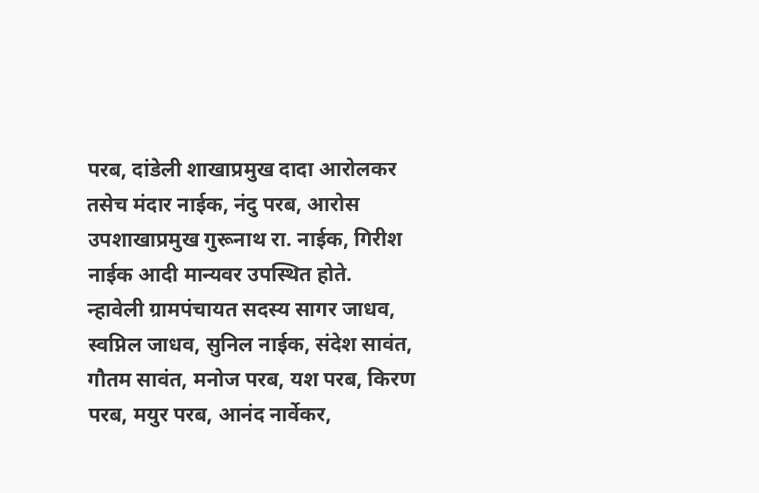परब, दांडेली शाखाप्रमुख दादा आरोलकर तसेच मंदार नाईक, नंदु परब, आरोस उपशाखाप्रमुख गुरूनाथ रा. नाईक, गिरीश नाईक आदी मान्यवर उपस्थित होते.
न्हावेली ग्रामपंचायत सदस्य सागर जाधव, स्वप्निल जाधव, सुनिल नाईक, संदेश सावंत, गौतम सावंत, मनोज परब, यश परब, किरण परब, मयुर परब, आनंद नार्वेकर,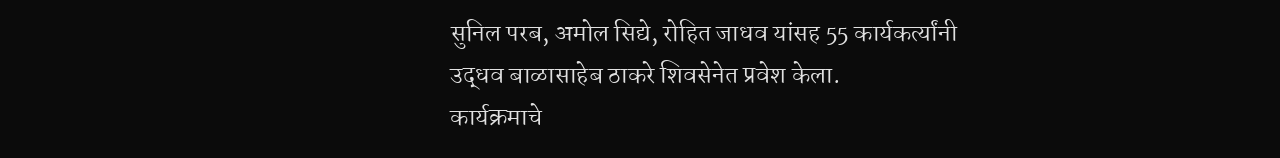सुनिल परब, अमोल सिद्ये, रोहित जाधव यांसह 55 कार्यकर्त्यांनी उद्धव बाळासाहेब ठाकरे शिवसेनेत प्रवेश केला.
कार्यक्रमाचे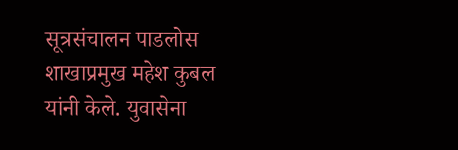सूत्रसंचालन पाडलोस शाखाप्रमुख महेश कुबल यांनी केले. युवासेना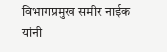विभागप्रमुख समीर नाईक यांनी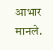आभार मानले.